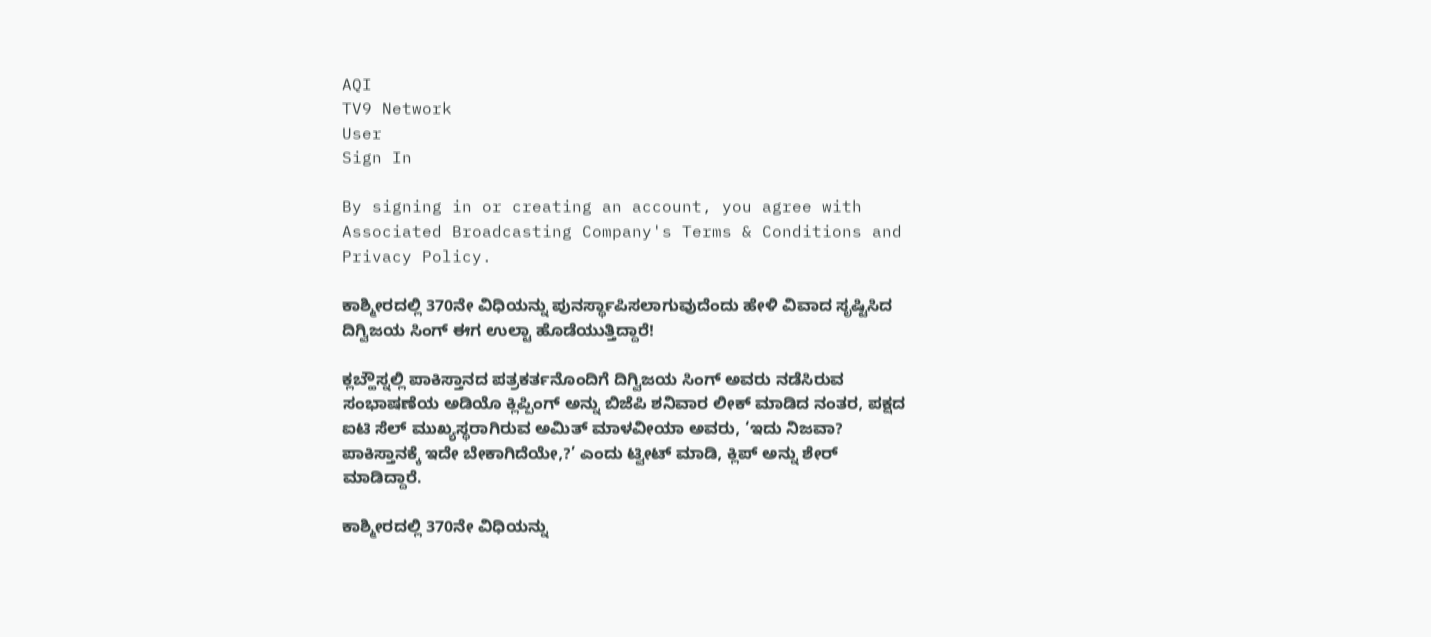AQI
TV9 Network
User
Sign In

By signing in or creating an account, you agree with Associated Broadcasting Company's Terms & Conditions and Privacy Policy.

ಕಾಶ್ಮೀರದಲ್ಲಿ 370ನೇ ವಿಧಿಯನ್ನು ಪುನರ್ಸ್ಥಾಪಿಸಲಾಗುವುದೆಂದು ಹೇಳಿ ವಿವಾದ ಸೃಷ್ಟಿಸಿದ ದಿಗ್ವಿಜಯ ಸಿಂಗ್ ಈಗ ಉಲ್ಟಾ ಹೊಡೆಯುತ್ತಿದ್ದಾರೆ!

ಕ್ಲಬ್ಹೌಸ್ನಲ್ಲಿ ಪಾಕಿಸ್ತಾನದ ಪತ್ರಕರ್ತನೊಂದಿಗೆ ದಿಗ್ವಿಜಯ ಸಿಂಗ್ ಅವರು ನಡೆಸಿರುವ ಸಂಭಾಷಣೆಯ ಅಡಿಯೊ ಕ್ಲಿಪ್ಪಿಂಗ್ ಅನ್ನು ಬಿಜೆಪಿ ಶನಿವಾರ ಲೀಕ್ ಮಾಡಿದ ನಂತರ, ಪಕ್ಷದ ಐಟಿ ಸೆಲ್ ಮುಖ್ಯಸ್ಥರಾಗಿರುವ ಅಮಿತ್ ಮಾಳವೀಯಾ ಅವರು, ‘ಇದು ನಿಜವಾ? ಪಾಕಿಸ್ತಾನಕ್ಕೆ ಇದೇ ಬೇಕಾಗಿದೆಯೇ,?’ ಎಂದು ಟ್ವೀಟ್ ಮಾಡಿ, ಕ್ಲಿಪ್ ಅನ್ನು ಶೇರ್ ಮಾಡಿದ್ದಾರೆ.

ಕಾಶ್ಮೀರದಲ್ಲಿ 370ನೇ ವಿಧಿಯನ್ನು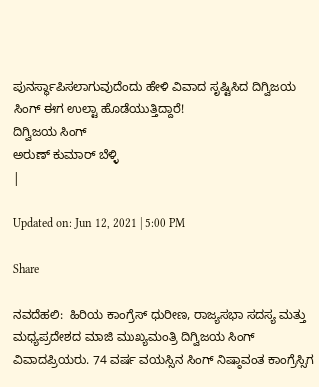ಪುನರ್ಸ್ಥಾಪಿಸಲಾಗುವುದೆಂದು ಹೇಳಿ ವಿವಾದ ಸೃಷ್ಟಿಸಿದ ದಿಗ್ವಿಜಯ ಸಿಂಗ್ ಈಗ ಉಲ್ಟಾ ಹೊಡೆಯುತ್ತಿದ್ದಾರೆ!
ದಿಗ್ವಿಜಯ ಸಿಂಗ್
ಅರುಣ್ ಕುಮಾರ್ ಬೆಳ್ಳಿ
|

Updated on: Jun 12, 2021 | 5:00 PM

Share

ನವದೆಹಲಿ:  ಹಿರಿಯ ಕಾಂಗ್ರೆಸ್ ಧುರೀಣ, ರಾಜ್ಯಸಭಾ ಸದಸ್ಯ ಮತ್ತು ಮಧ್ಯಪ್ರದೇಶದ ಮಾಜಿ ಮುಖ್ಯಮಂತ್ರಿ ದಿಗ್ವಿಜಯ ಸಿಂಗ್ ವಿವಾದಪ್ರಿಯರು. 74 ವರ್ಷ ವಯಸ್ಸಿನ ಸಿಂಗ್ ನಿಷ್ಠಾವಂತ ಕಾಂಗ್ರೆಸ್ಸಿಗ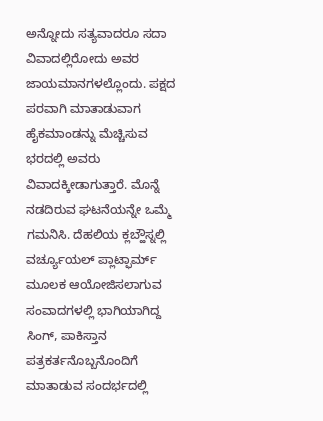ಅನ್ನೋದು ಸತ್ಯವಾದರೂ ಸದಾ ವಿವಾದಲ್ಲಿರೋದು ಅವರ ಜಾಯಮಾನಗಳಲ್ಲೊಂದು. ಪಕ್ಷದ ಪರವಾಗಿ ಮಾತಾಡುವಾಗ ಹೈಕಮಾಂಡನ್ನು ಮೆಚ್ಚಿಸುವ ಭರದಲ್ಲಿ ಅವರು ವಿವಾದಕ್ಕೀಡಾಗುತ್ತಾರೆ. ಮೊನ್ನೆ ನಡದಿರುವ ಘಟನೆಯನ್ನೇ ಒಮ್ಮೆ ಗಮನಿಸಿ. ದೆಹಲಿಯ ಕ್ಲಬ್ಹೌಸ್ನಲ್ಲಿ ವರ್ಚ್ಯೂಯಲ್ ಪ್ಲಾಟ್ಫಾರ್ಮ್ ಮೂಲಕ ಆಯೋಜಿಸಲಾಗುವ ಸಂವಾದಗಳಲ್ಲಿ ಭಾಗಿಯಾಗಿದ್ದ ಸಿಂಗ್, ಪಾಕಿಸ್ತಾನ ಪತ್ರಕರ್ತನೊಬ್ಬನೊಂದಿಗೆ ಮಾತಾಡುವ ಸಂದರ್ಭದಲ್ಲಿ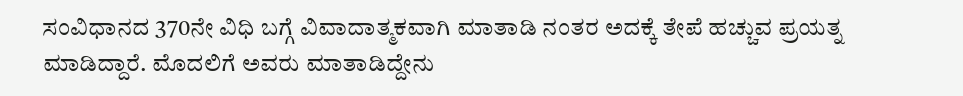ಸಂವಿಧಾನದ 370ನೇ ವಿಧಿ ಬಗ್ಗೆ ವಿವಾದಾತ್ಮಕವಾಗಿ ಮಾತಾಡಿ ನಂತರ ಅದಕ್ಕೆ ತೇಪೆ ಹಚ್ಚುವ ಪ್ರಯತ್ನ ಮಾಡಿದ್ದಾರೆ. ಮೊದಲಿಗೆ ಅವರು ಮಾತಾಡಿದ್ದೇನು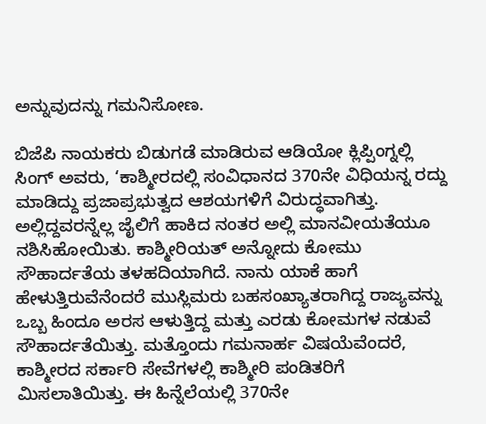ಅನ್ನುವುದನ್ನು ಗಮನಿಸೋಣ.

ಬಿಜೆಪಿ ನಾಯಕರು ಬಿಡುಗಡೆ ಮಾಡಿರುವ ಆಡಿಯೋ ಕ್ಲಿಪ್ಪಿಂಗ್ನಲ್ಲಿ ಸಿಂಗ್ ಅವರು, ‘ಕಾಶ್ಮೀರದಲ್ಲಿ ಸಂವಿಧಾನದ 370ನೇ ವಿಧಿಯನ್ನ ರದ್ದು ಮಾಡಿದ್ದು ಪ್ರಜಾಪ್ರಭುತ್ವದ ಆಶಯಗಳಿಗೆ ವಿರುದ್ಧವಾಗಿತ್ತು. ಅಲ್ಲಿದ್ದವರನ್ನೆಲ್ಲ ಜೈಲಿಗೆ ಹಾಕಿದ ನಂತರ ಅಲ್ಲಿ ಮಾನವೀಯತೆಯೂ ನಶಿಸಿಹೋಯಿತು. ಕಾಶ್ಮೀರಿಯತ್ ಅನ್ನೋದು ಕೋಮು ಸೌಹಾರ್ದತೆಯ ತಳಹದಿಯಾಗಿದೆ. ನಾನು ಯಾಕೆ ಹಾಗೆ ಹೇಳುತ್ತಿರುವೆನೆಂದರೆ ಮುಸ್ಲಿಮರು ಬಹಸಂಖ್ಯಾತರಾಗಿದ್ದ ರಾಜ್ಯವನ್ನು ಒಬ್ಬ ಹಿಂದೂ ಅರಸ ಆಳುತ್ತಿದ್ದ ಮತ್ತು ಎರಡು ಕೋಮಗಳ ನಡುವೆ ಸೌಹಾರ್ದತೆಯಿತ್ತು. ಮತ್ತೊಂದು ಗಮನಾರ್ಹ ವಿಷಯೆವೆಂದರೆ, ಕಾಶ್ಮೀರದ ಸರ್ಕಾರಿ ಸೇವೆಗಳಲ್ಲಿ ಕಾಶ್ಮೀರಿ ಪಂಡಿತರಿಗೆ ಮಿಸಲಾತಿಯಿತ್ತು. ಈ ಹಿನ್ನೆಲೆಯಲ್ಲಿ 370ನೇ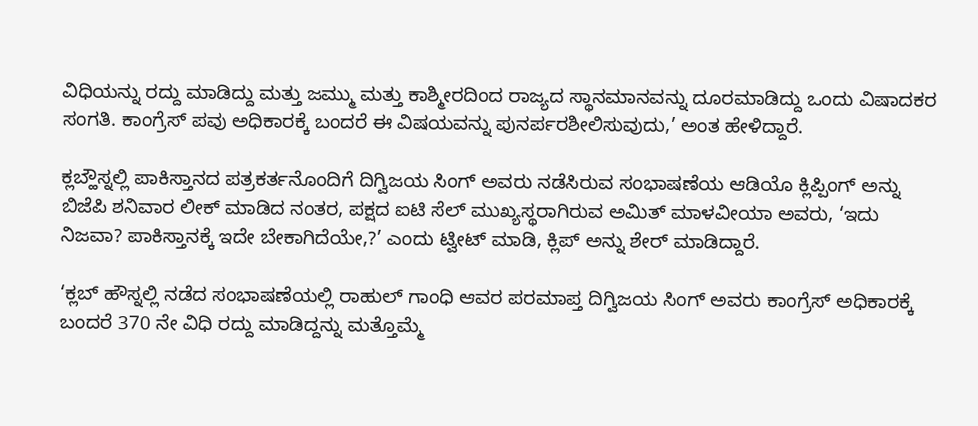ವಿಧಿಯನ್ನು ರದ್ದು ಮಾಡಿದ್ದು ಮತ್ತು ಜಮ್ಮು ಮತ್ತು ಕಾಶ್ಮೀರದಿಂದ ರಾಜ್ಯದ ಸ್ಥಾನಮಾನವನ್ನು ದೂರಮಾಡಿದ್ದು ಒಂದು ವಿಷಾದಕರ ಸಂಗತಿ. ಕಾಂಗ್ರೆಸ್ ಪವು ಅಧಿಕಾರಕ್ಕೆ ಬಂದರೆ ಈ ವಿಷಯವನ್ನು ಪುನರ್ಪರಶೀಲಿಸುವುದು,’ ಅಂತ ಹೇಳಿದ್ದಾರೆ.

ಕ್ಲಬ್ಹೌಸ್ನಲ್ಲಿ ಪಾಕಿಸ್ತಾನದ ಪತ್ರಕರ್ತನೊಂದಿಗೆ ದಿಗ್ವಿಜಯ ಸಿಂಗ್ ಅವರು ನಡೆಸಿರುವ ಸಂಭಾಷಣೆಯ ಆಡಿಯೊ ಕ್ಲಿಪ್ಪಿಂಗ್ ಅನ್ನು ಬಿಜೆಪಿ ಶನಿವಾರ ಲೀಕ್ ಮಾಡಿದ ನಂತರ, ಪಕ್ಷದ ಐಟಿ ಸೆಲ್ ಮುಖ್ಯಸ್ಥರಾಗಿರುವ ಅಮಿತ್ ಮಾಳವೀಯಾ ಅವರು, ‘ಇದು ನಿಜವಾ? ಪಾಕಿಸ್ತಾನಕ್ಕೆ ಇದೇ ಬೇಕಾಗಿದೆಯೇ,?’ ಎಂದು ಟ್ವೀಟ್ ಮಾಡಿ, ಕ್ಲಿಪ್ ಅನ್ನು ಶೇರ್ ಮಾಡಿದ್ದಾರೆ.

‘ಕ್ಲಬ್ ಹೌಸ್ನಲ್ಲಿ ನಡೆದ ಸಂಭಾಷಣೆಯಲ್ಲಿ ರಾಹುಲ್ ಗಾಂಧಿ ಆವರ ಪರಮಾಪ್ತ ದಿಗ್ವಿಜಯ ಸಿಂಗ್ ಅವರು ಕಾಂಗ್ರೆಸ್ ಅಧಿಕಾರಕ್ಕೆ ಬಂದರೆ 370 ನೇ ವಿಧಿ ರದ್ದು ಮಾಡಿದ್ದನ್ನು ಮತ್ತೊಮ್ಮೆ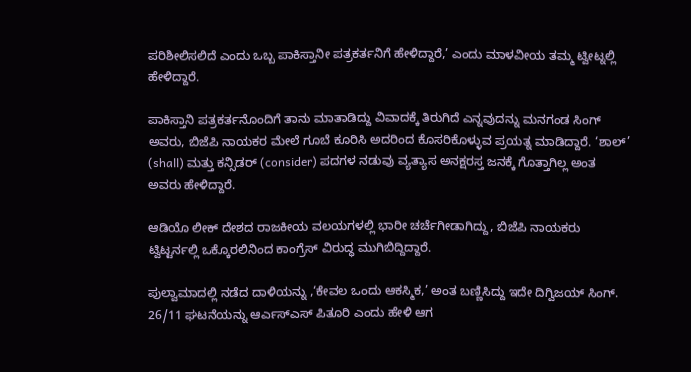ಪರಿಶೀಲಿಸಲಿದೆ ಎಂದು ಒಬ್ಬ ಪಾಕಿಸ್ತಾನೀ ಪತ್ರಕರ್ತನಿಗೆ ಹೇಳಿದ್ದಾರೆ,’ ಎಂದು ಮಾಳವೀಯ ತಮ್ಮ ಟ್ವೀಟ್ನಲ್ಲಿ ಹೇಳಿದ್ದಾರೆ.

ಪಾಕಿಸ್ತಾನಿ ಪತ್ರಕರ್ತನೊಂದಿಗೆ ತಾನು ಮಾತಾಡಿದ್ದು ವಿವಾದಕ್ಕೆ ತಿರುಗಿದೆ ಎನ್ನವುದನ್ನು ಮನಗಂಡ ಸಿಂಗ್ ಅವರು, ಬಿಜೆಪಿ ನಾಯಕರ ಮೇಲೆ ಗೂಬೆ ಕೂರಿಸಿ ಅದರಿಂದ ಕೊಸರಿಕೊಳ್ಳುವ ಪ್ರಯತ್ನ ಮಾಡಿದ್ದಾರೆ. ‘ಶಾಲ್’ (shall) ಮತ್ತು ಕನ್ಸಿಡರ್ (consider) ಪದಗಳ ನಡುವು ವ್ಯತ್ಯಾಸ ಅನಕ್ಷರಸ್ತ ಜನಕ್ಕೆ ಗೊತ್ತಾಗಿಲ್ಲ ಅಂತ ಅವರು ಹೇಳಿದ್ದಾರೆ.

ಆಡಿಯೊ ಲೀಕ್ ದೇಶದ ರಾಜಕೀಯ ವಲಯಗಳಲ್ಲಿ ಭಾರೀ ಚರ್ಚೆಗೀಡಾಗಿದ್ದು, ಬಿಜೆಪಿ ನಾಯಕರು ಟ್ವಿಟ್ಟರ್ನಲ್ಲಿ ಒಕ್ಕೊರಲಿನಿಂದ ಕಾಂಗ್ರೆಸ್ ವಿರುದ್ಧ ಮುಗಿಬಿದ್ದಿದ್ದಾರೆ.

ಪುಲ್ವಾಮಾದಲ್ಲಿ ನಡೆದ ದಾಳಿಯನ್ನು ,‘ಕೇವಲ ಒಂದು ಆಕಸ್ಮಿಕ,’ ಅಂತ ಬಣ್ಣಿಸಿದ್ದು ಇದೇ ದಿಗ್ವಿಜಯ್ ಸಿಂಗ್. 26/11 ಘಟನೆಯನ್ನು ಆರ್ಎಸ್ಎಸ್ ಪಿತೂರಿ ಎಂದು ಹೇಳಿ ಆಗ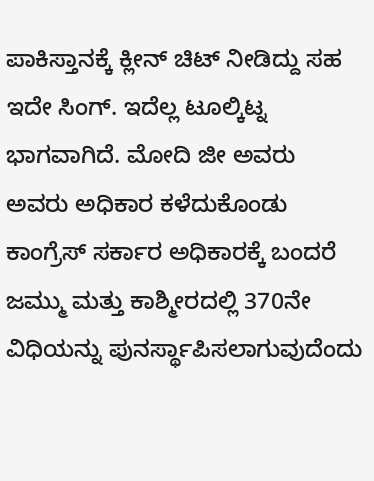ಪಾಕಿಸ್ತಾನಕ್ಕೆ ಕ್ಲೀನ್ ಚಿಟ್ ನೀಡಿದ್ದು ಸಹ ಇದೇ ಸಿಂಗ್. ಇದೆಲ್ಲ ಟೂಲ್ಕಿಟ್ನ ಭಾಗವಾಗಿದೆ. ಮೋದಿ ಜೀ ಅವರು ಅವರು ಅಧಿಕಾರ ಕಳೆದುಕೊಂಡು ಕಾಂಗ್ರೆಸ್ ಸರ್ಕಾರ ಅಧಿಕಾರಕ್ಕೆ ಬಂದರೆ ಜಮ್ಮು ಮತ್ತು ಕಾಶ್ಮೀರದಲ್ಲಿ 370ನೇ ವಿಧಿಯನ್ನು ಪುನರ್ಸ್ಥಾಪಿಸಲಾಗುವುದೆಂದು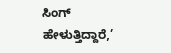ಸಿಂಗ್ ಹೇಳುತ್ತಿದ್ದಾರೆ,’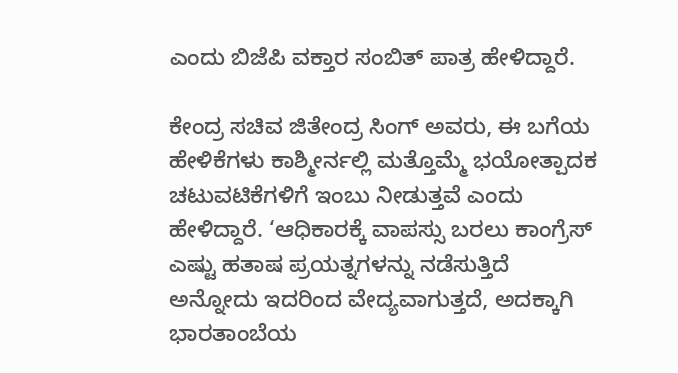ಎಂದು ಬಿಜೆಪಿ ವಕ್ತಾರ ಸಂಬಿತ್ ಪಾತ್ರ ಹೇಳಿದ್ದಾರೆ.

ಕೇಂದ್ರ ಸಚಿವ ಜಿತೇಂದ್ರ ಸಿಂಗ್ ಅವರು, ಈ ಬಗೆಯ ಹೇಳಿಕೆಗಳು ಕಾಶ್ಮೀರ್ನಲ್ಲಿ ಮತ್ತೊಮ್ಮೆ ಭಯೋತ್ಪಾದಕ ಚಟುವಟಿಕೆಗಳಿಗೆ ಇಂಬು ನೀಡುತ್ತವೆ ಎಂದು ಹೇಳಿದ್ದಾರೆ. ‘ಆಧಿಕಾರಕ್ಕೆ ವಾಪಸ್ಸು ಬರಲು ಕಾಂಗ್ರೆಸ್ ಎಷ್ಟು ಹತಾಷ ಪ್ರಯತ್ನಗಳನ್ನು ನಡೆಸುತ್ತಿದೆ ಅನ್ನೋದು ಇದರಿಂದ ವೇದ್ಯವಾಗುತ್ತದೆ, ಅದಕ್ಕಾಗಿ ಭಾರತಾಂಬೆಯ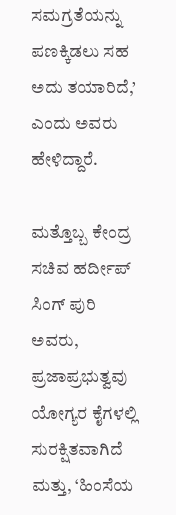ಸಮಗ್ರತೆಯನ್ನು ಪಣಕ್ಕಿಡಲು ಸಹ ಅದು ತಯಾರಿದೆ,’ ಎಂದು ಅವರು ಹೇಳಿದ್ದಾರೆ.

ಮತ್ತೊಬ್ಬ ಕೇಂದ್ರ ಸಚಿವ ಹರ್ದೀಪ್ ಸಿಂಗ್ ಪುರಿ ಅವರು, ಪ್ರಜಾಪ್ರಭುತ್ವವು ಯೋಗ್ಯರ ಕೈಗಳಲ್ಲಿ ಸುರಕ್ಷಿತವಾಗಿದೆ ಮತ್ತು, ‘ಹಿಂಸೆಯ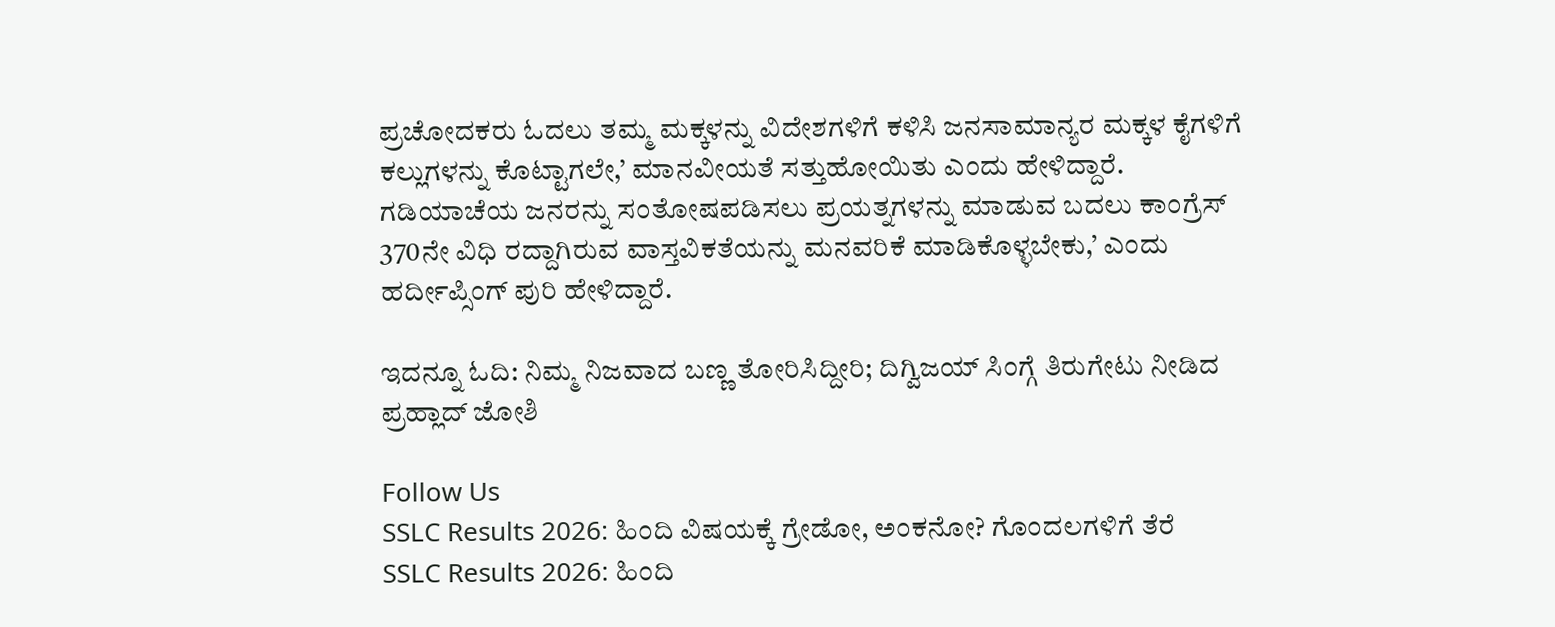ಪ್ರಚೋದಕರು ಓದಲು ತಮ್ಮ ಮಕ್ಕಳನ್ನು ವಿದೇಶಗಳಿಗೆ ಕಳಿಸಿ ಜನಸಾಮಾನ್ಯರ ಮಕ್ಕಳ ಕೈಗಳಿಗೆ ಕಲ್ಲುಗಳನ್ನು ಕೊಟ್ಟಾಗಲೇ,’ ಮಾನವೀಯತೆ ಸತ್ತುಹೋಯಿತು ಎಂದು ಹೇಳಿದ್ದಾರೆ. ಗಡಿಯಾಚೆಯ ಜನರನ್ನು ಸಂತೋಷಪಡಿಸಲು ಪ್ರಯತ್ನಗಳನ್ನು ಮಾಡುವ ಬದಲು ಕಾಂಗ್ರೆಸ್ 370ನೇ ವಿಧಿ ರದ್ದಾಗಿರುವ ವಾಸ್ತವಿಕತೆಯನ್ನು ಮನವರಿಕೆ ಮಾಡಿಕೊಳ್ಳಬೇಕು,’ ಎಂದು ಹರ್ದೀಪ್ಸಿಂಗ್ ಪುರಿ ಹೇಳಿದ್ದಾರೆ.

ಇದನ್ನೂ ಓದಿ: ನಿಮ್ಮ ನಿಜವಾದ ಬಣ್ಣ ತೋರಿಸಿದ್ದೀರಿ; ದಿಗ್ವಿಜಯ್ ಸಿಂಗ್ಗೆ ತಿರುಗೇಟು ನೀಡಿದ ಪ್ರಹ್ಲಾದ್ ಜೋಶಿ

Follow Us
SSLC Results 2026: ಹಿಂದಿ ವಿಷಯಕ್ಕೆ ಗ್ರೇಡೋ, ಅಂಕನೋ? ಗೊಂದಲಗಳಿಗೆ ತೆರೆ
SSLC Results 2026: ಹಿಂದಿ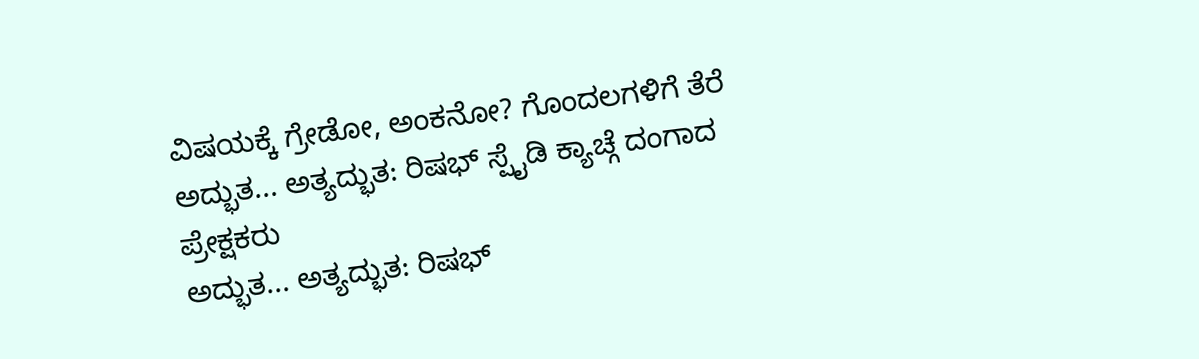ವಿಷಯಕ್ಕೆ ಗ್ರೇಡೋ, ಅಂಕನೋ? ಗೊಂದಲಗಳಿಗೆ ತೆರೆ
ಅದ್ಭುತ... ಅತ್ಯದ್ಭುತ: ರಿಷಭ್ ಸ್ಪೈಡಿ ಕ್ಯಾಚ್ಗೆ ದಂಗಾದ ಪ್ರೇಕ್ಷಕರು
ಅದ್ಭುತ... ಅತ್ಯದ್ಭುತ: ರಿಷಭ್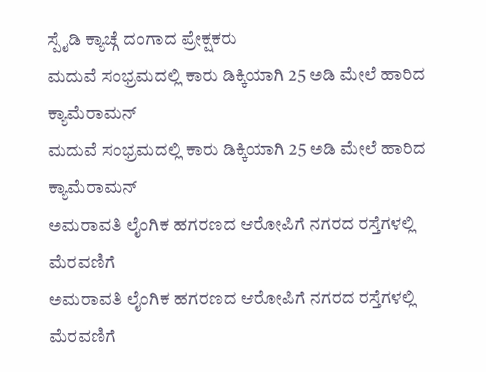ಸ್ಪೈಡಿ ಕ್ಯಾಚ್ಗೆ ದಂಗಾದ ಪ್ರೇಕ್ಷಕರು
ಮದುವೆ ಸಂಭ್ರಮದಲ್ಲಿ ಕಾರು ಡಿಕ್ಕಿಯಾಗಿ 25 ಅಡಿ ಮೇಲೆ ಹಾರಿದ ಕ್ಯಾಮೆರಾಮನ್
ಮದುವೆ ಸಂಭ್ರಮದಲ್ಲಿ ಕಾರು ಡಿಕ್ಕಿಯಾಗಿ 25 ಅಡಿ ಮೇಲೆ ಹಾರಿದ ಕ್ಯಾಮೆರಾಮನ್
ಅಮರಾವತಿ ಲೈಂಗಿಕ ಹಗರಣದ ಆರೋಪಿಗೆ ನಗರದ ರಸ್ತೆಗಳಲ್ಲಿ ಮೆರವಣಿಗೆ
ಅಮರಾವತಿ ಲೈಂಗಿಕ ಹಗರಣದ ಆರೋಪಿಗೆ ನಗರದ ರಸ್ತೆಗಳಲ್ಲಿ ಮೆರವಣಿಗೆ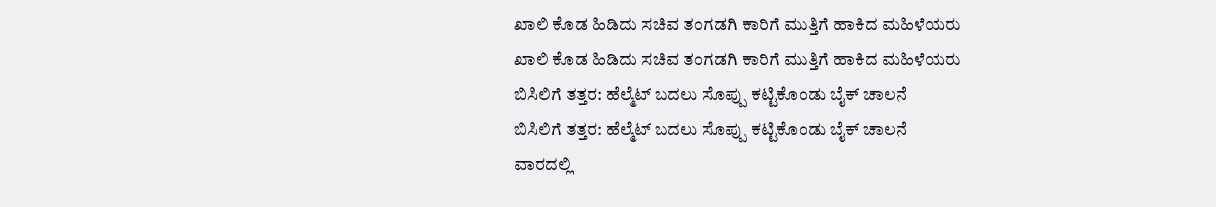ಖಾಲಿ ಕೊಡ ಹಿಡಿದು ಸಚಿವ ತಂಗಡಗಿ ಕಾರಿಗೆ ಮುತ್ತಿಗೆ ಹಾಕಿದ ಮಹಿಳೆಯರು
ಖಾಲಿ ಕೊಡ ಹಿಡಿದು ಸಚಿವ ತಂಗಡಗಿ ಕಾರಿಗೆ ಮುತ್ತಿಗೆ ಹಾಕಿದ ಮಹಿಳೆಯರು
ಬಿಸಿಲಿಗೆ ತತ್ತರ: ಹೆಲ್ಮೆಟ್ ಬದಲು ಸೊಪ್ಪು ಕಟ್ಟಿಕೊಂಡು ಬೈಕ್ ಚಾಲನೆ
ಬಿಸಿಲಿಗೆ ತತ್ತರ: ಹೆಲ್ಮೆಟ್ ಬದಲು ಸೊಪ್ಪು ಕಟ್ಟಿಕೊಂಡು ಬೈಕ್ ಚಾಲನೆ
ವಾರದಲ್ಲಿ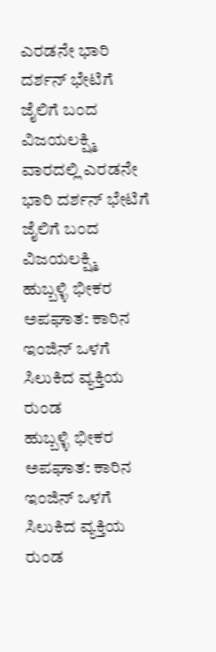ಎರಡನೇ ಭಾರಿ ದರ್ಶನ್ ಭೇಟಿಗೆ ಜೈಲಿಗೆ ಬಂದ ವಿಜಯಲಕ್ಷ್ಮಿ
ವಾರದಲ್ಲಿ ಎರಡನೇ ಭಾರಿ ದರ್ಶನ್ ಭೇಟಿಗೆ ಜೈಲಿಗೆ ಬಂದ ವಿಜಯಲಕ್ಷ್ಮಿ
ಹುಬ್ಬಳ್ಳಿ ಭೀಕರ ಅಪಘಾತ: ಕಾರಿನ ಇಂಜಿನ್ ಒಳಗೆ ಸಿಲುಕಿದ ವ್ಯಕ್ತಿಯ ರುಂಡ
ಹುಬ್ಬಳ್ಳಿ ಭೀಕರ ಅಪಘಾತ: ಕಾರಿನ ಇಂಜಿನ್ ಒಳಗೆ ಸಿಲುಕಿದ ವ್ಯಕ್ತಿಯ ರುಂಡ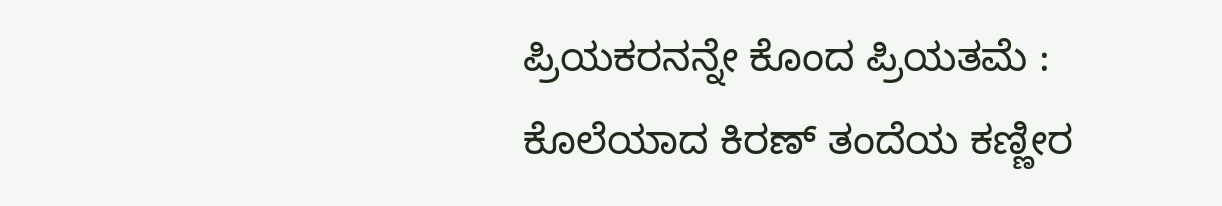ಪ್ರಿಯಕರನನ್ನೇ ಕೊಂದ ಪ್ರಿಯತಮೆ : ಕೊಲೆಯಾದ ಕಿರಣ್ ತಂದೆಯ ಕಣ್ಣೀರ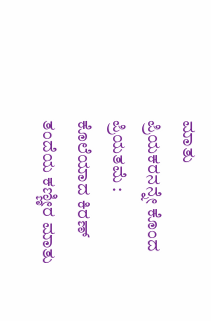ಮಾತು
ಪ್ರಿಯಕರನನ್ನೇ ಕೊಂದ ಪ್ರಿಯತಮೆ : ಕೊಲೆಯಾದ ಕಿರಣ್ ತಂದೆಯ ಕಣ್ಣೀರ ಮಾತು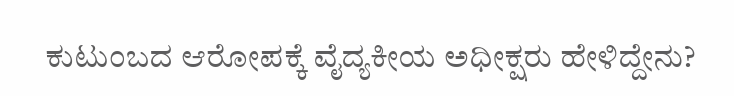ಕುಟುಂಬದ ಆರೋಪಕ್ಕೆ ವೈದ್ಯಕೀಯ ಅಧೀಕ್ಷರು ಹೇಳಿದ್ದೇನು?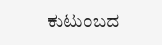ಕುಟುಂಬದ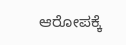ಆರೋಪಕ್ಕೆ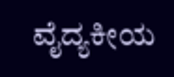ವೈದ್ಯಕೀಯ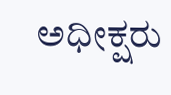ಅಧೀಕ್ಷರು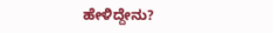ಹೇಳಿದ್ದೇನು?